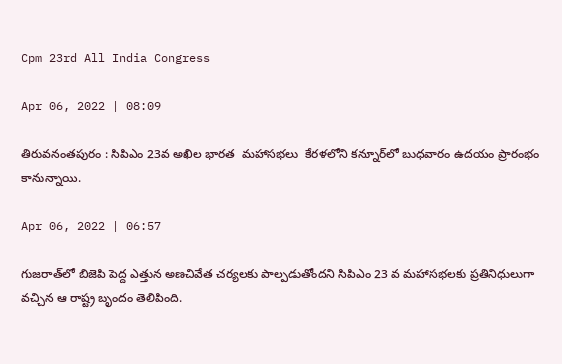Cpm 23rd All India Congress

Apr 06, 2022 | 08:09

తిరువనంతపురం : సిపిఎం 23వ అఖిల భారత  మహాసభలు  కేరళలోని కన్నూర్‌లో బుధవారం ఉదయం ప్రారంభం కానున్నాయి.

Apr 06, 2022 | 06:57

గుజరాత్‌లో బిజెపి పెద్ద ఎత్తున అణచివేత చర్యలకు పాల్పడుతోందని సిపిఎం 23 వ మహాసభలకు ప్రతినిధులుగా వచ్చిన ఆ రాష్ట్ర బృందం తెలిపింది.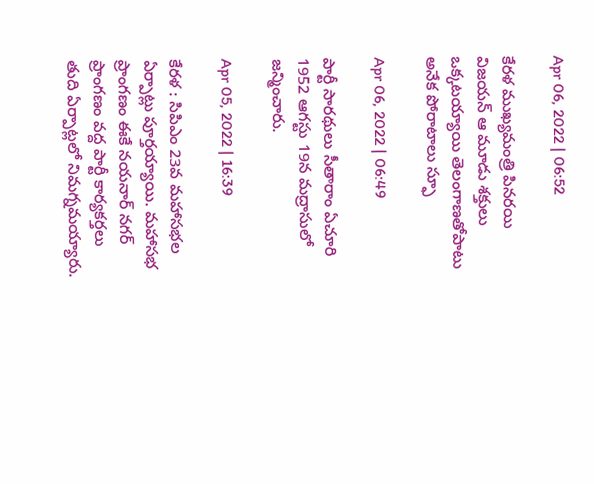Apr 06, 2022 | 06:52

కేరళ ముఖ్యమంత్రి పినరయి విజయన్‌ ఆ మూడు శక్తులు ఒక్కటయ్యాయి తెలంగాణతోపాటు అనేక పోరాటాలు స్ఫూ

Apr 06, 2022 | 06:49

పార్టీ సారథులు సీతారాం ఏచూరి 1952 ఆగస్టు 19న మద్రాసులో జన్మించారు.

Apr 05, 2022 | 16:39

కేరళ : సిపిఎం 23వ మహాసభల ఏర్పాట్లు పూర్తయ్యాయి. మహాసభ ప్రాంగణం ఈకే నయనార్ నగర్ ప్రాంగణం వద్ద పార్టీ కార్యకర్తలు తుది ఏర్పాట్లలో నిమగ్నమయ్యారు.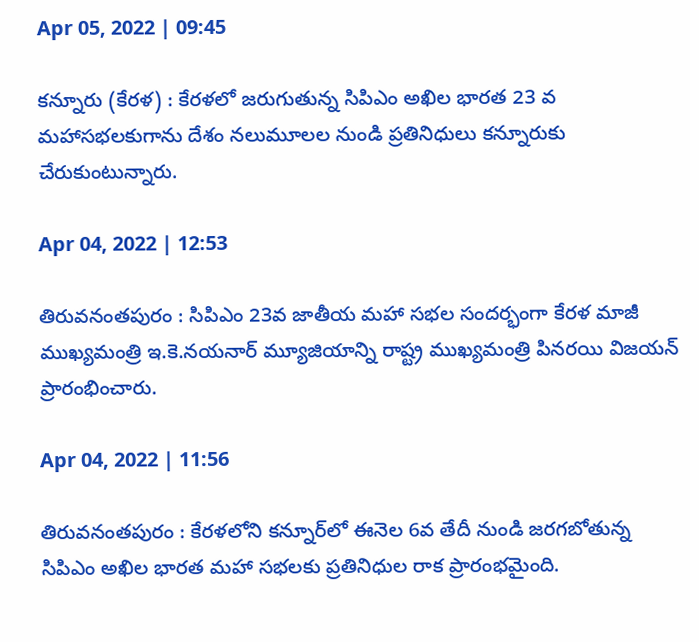Apr 05, 2022 | 09:45

కన్నూరు (కేరళ) : కేరళలో జరుగుతున్న సిపిఎం అఖిల భారత 23 వ మహాసభలకుగాను దేశం నలుమూలల నుండి ప్రతినిధులు కన్నూరుకు చేరుకుంటున్నారు.

Apr 04, 2022 | 12:53

తిరువనంతపురం : సిపిఎం 23వ జాతీయ మహా సభల సందర్భంగా కేరళ మాజీ ముఖ్యమంత్రి ఇ.కె.నయనార్‌ మ్యూజియాన్ని రాష్ట్ర ముఖ్యమంత్రి పినరయి విజయన్‌ ప్రారంభించారు.

Apr 04, 2022 | 11:56

తిరువనంతపురం : కేరళలోని కన్నూర్‌లో ఈనెల 6వ తేదీ నుండి జరగబోతున్న సిపిఎం అఖిల భారత మహా సభలకు ప్రతినిధుల రాక ప్రారంభమైంది.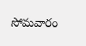సోమవారం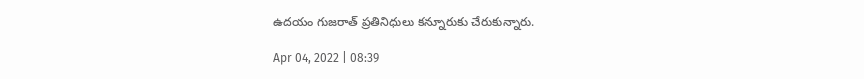ఉదయం గుజరాత్‌ ప్రతినిధులు కన్నూరుకు చేరుకున్నారు.

Apr 04, 2022 | 08:39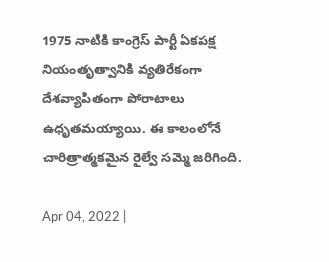1975 నాటికి కాంగ్రెస్‌ పార్టీ ఏకపక్ష నియంతృత్వానికి వ్యతిరేకంగా దేశవ్యాపితంగా పోరాటాలు ఉధృతమయ్యాయి. ఈ కాలంలోనే చారిత్రాత్మకమైన రైల్వే సమ్మె జరిగింది.

Apr 04, 2022 |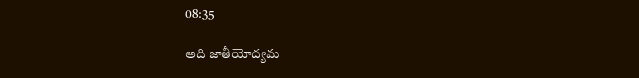08:35

అది జాతీయోద్యమ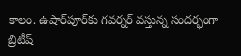కాలం. ఉషార్‌పూర్‌కు గవర్నర్‌ వస్తున్న సందర్భంగా బ్రిటీష్‌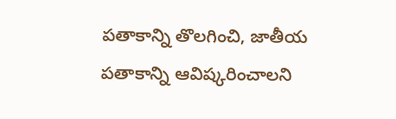పతాకాన్ని తొలగించి, జాతీయ పతాకాన్ని ఆవిష్కరించాలని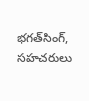భగత్‌సింగ్‌, సహచరులు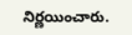నిర్ణయించారు.